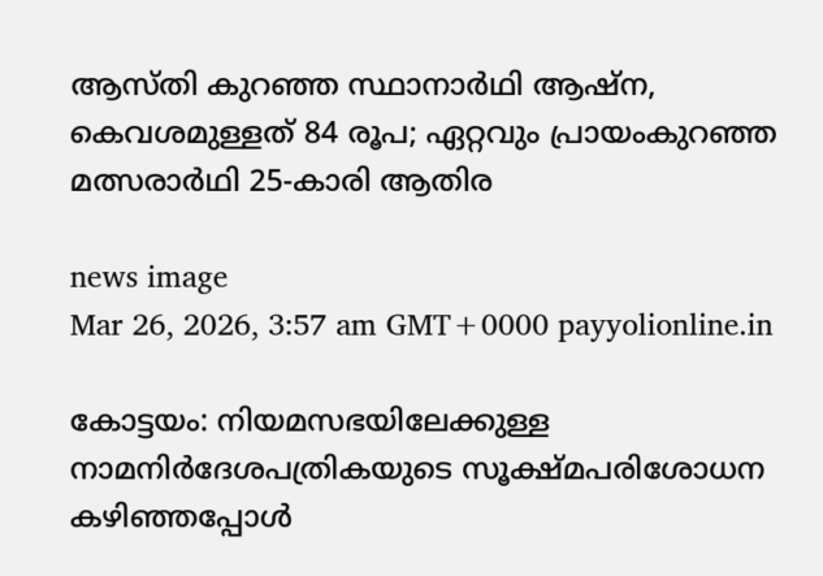ആസ്തി കുറഞ്ഞ സ്ഥാനാർഥി ആഷ്ന, കെവശമുള്ളത് 84 രൂപ; ഏറ്റവും പ്രായംകുറഞ്ഞ മത്സരാർഥി 25-കാരി ആതിര

news image
Mar 26, 2026, 3:57 am GMT+0000 payyolionline.in

കോട്ടയം: നിയമസഭയിലേക്കുള്ള നാമനിർദേശപത്രികയുടെ സൂക്ഷ്മപരിശോധന കഴിഞ്ഞപ്പോൾ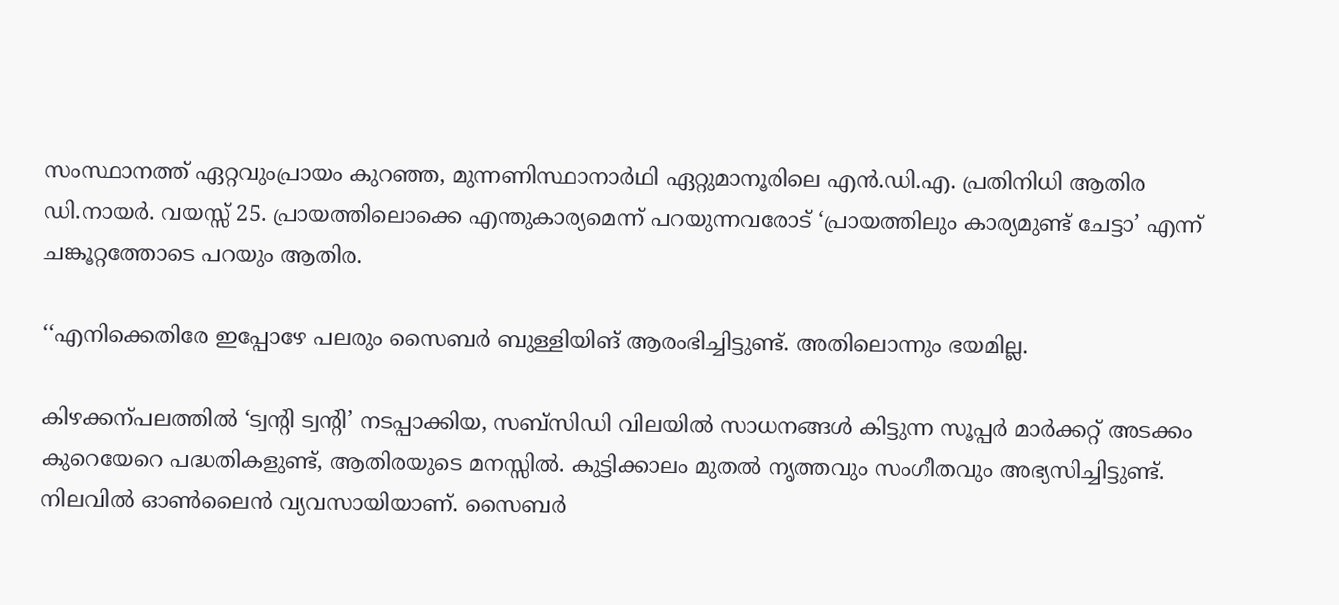സംസ്ഥാനത്ത് ഏറ്റവുംപ്രായം കുറഞ്ഞ, മുന്നണിസ്ഥാനാർഥി ഏറ്റുമാനൂരിലെ എൻ.ഡി.എ. പ്രതിനിധി ആതിര ഡി.നായർ. വയസ്സ് 25. പ്രായത്തിലൊക്കെ എന്തുകാര്യമെന്ന് പറയുന്നവരോട് ‘പ്രായത്തിലും കാര്യമുണ്ട് ചേട്ടാ’ എന്ന് ചങ്കൂറ്റത്തോടെ പറയും ആതിര.

‘‘എനിക്കെതിരേ ഇപ്പോഴേ പലരും സൈബർ ബുള്ളിയിങ് ആരംഭിച്ചിട്ടുണ്ട്. അതിലൊന്നും ഭയമില്ല.

കിഴക്കന്പലത്തിൽ ‘ട്വന്റി ട്വന്റി’ നടപ്പാക്കിയ, സബ്സിഡി വിലയിൽ സാധനങ്ങൾ കിട്ടുന്ന സൂപ്പർ മാർക്കറ്റ് അടക്കം കുറെയേറെ പദ്ധതികളുണ്ട്, ആതിരയുടെ മനസ്സിൽ. കുട്ടിക്കാലം മുതൽ നൃത്തവും സംഗീതവും അഭ്യസിച്ചിട്ടുണ്ട്. നിലവിൽ ഓൺലൈൻ വ്യവസായിയാണ്. സൈബർ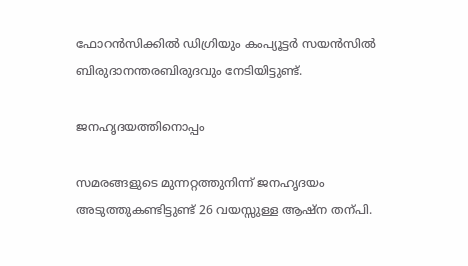ഫോറൻസിക്കിൽ ഡിഗ്രിയും കംപ്യൂട്ടർ സയൻസിൽ ബിരുദാനന്തരബിരുദവും നേടിയിട്ടുണ്ട്.

ജനഹൃദയത്തിനൊപ്പം

സമരങ്ങളുടെ മുന്നറ്റത്തുനിന്ന് ജനഹൃദയം അടുത്തുകണ്ടിട്ടുണ്ട് 26 വയസ്സുള്ള ആഷ്ന തന്പി.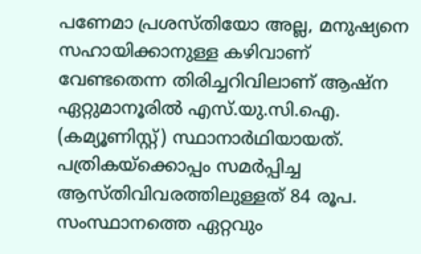പണേമാ പ്രശസ്തിയോ അല്ല, മനുഷ്യനെ സഹായിക്കാനുള്ള കഴിവാണ് വേണ്ടതെന്ന തിരിച്ചറിവിലാണ് ആഷ്ന ഏറ്റുമാനൂരിൽ എസ്.യു.സി.ഐ. (കമ്യൂണിസ്റ്റ്) സ്ഥാനാർഥിയായത്. പത്രികയ്ക്കൊപ്പം സമർപ്പിച്ച ആസ്തിവിവരത്തിലുള്ളത് 84 രൂപ. സംസ്ഥാനത്തെ ഏറ്റവും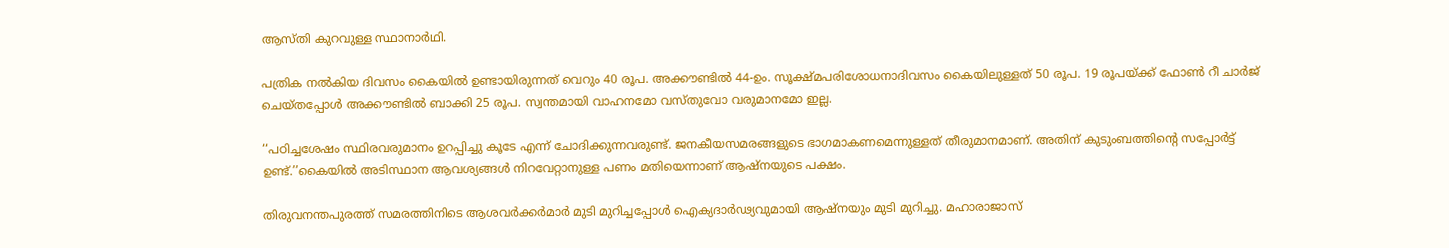ആസ്തി കുറവുള്ള സ്ഥാനാർഥി.

പത്രിക നൽകിയ ദിവസം കൈയിൽ ഉണ്ടായിരുന്നത് വെറും 40 രൂപ. അക്കൗണ്ടിൽ 44-ഉം. സൂക്ഷ്മപരിശോധനാദിവസം കൈയിലുള്ളത് 50 രൂപ. 19 രൂപയ്ക്ക് ഫോൺ റീ ചാർജ് ചെയ്തപ്പോൾ അക്കൗണ്ടിൽ ബാക്കി 25 രൂപ. സ്വന്തമായി വാഹനമോ വസ്തുവോ വരുമാനമോ ഇല്ല.

‘‘പഠിച്ചശേഷം സ്ഥിരവരുമാനം ഉറപ്പിച്ചു കൂടേ എന്ന് ചോദിക്കുന്നവരുണ്ട്. ജനകീയസമരങ്ങളുടെ ഭാഗമാകണമെന്നുള്ളത് തീരുമാനമാണ്. അതിന് കുടുംബത്തിന്റെ സപ്പോർട്ട് ഉണ്ട്.’’കൈയിൽ അടിസ്ഥാന ആവശ്യങ്ങൾ നിറവേറ്റാനുള്ള പണം മതിയെന്നാണ് ആഷ്നയുടെ പക്ഷം.

തിരുവനന്തപുരത്ത് സമരത്തിനിടെ ആശവർക്കർമാർ മുടി മുറിച്ചപ്പോൾ ഐക്യദാർഢ്യവുമായി ആഷ്‌നയും മുടി മുറിച്ചു. മഹാരാജാസ്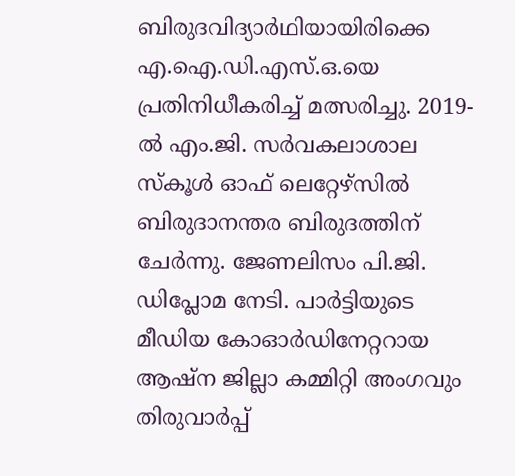ബിരുദവിദ്യാർഥിയായിരിക്കെ എ.ഐ.ഡി.എസ്.ഒ.യെ പ്രതിനിധീകരിച്ച് മത്സരിച്ചു. 2019-ൽ എം.ജി. സർവകലാശാല സ്കൂൾ ഓഫ് ലെറ്റേഴ്സിൽ ബിരുദാനന്തര ബിരുദത്തിന് ചേർന്നു. ജേണലിസം പി.ജി. ഡിപ്ലോമ നേടി. പാർട്ടിയുടെ മീഡിയ കോഓർഡിനേറ്ററായ ആഷ്‌ന ജില്ലാ കമ്മിറ്റി അംഗവും തിരുവാർപ്പ്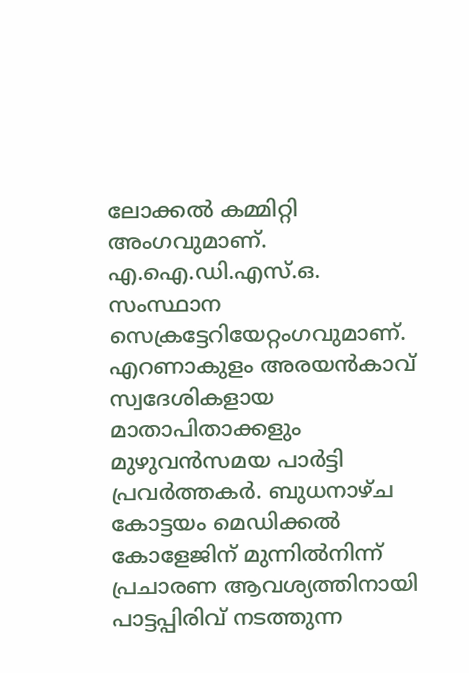ലോക്കൽ കമ്മിറ്റി അംഗവുമാണ്. എ.ഐ.ഡി.എസ്.ഒ. സംസ്ഥാന സെക്രട്ടേറിയേറ്റംഗവുമാണ്. എറണാകുളം അരയൻകാവ് സ്വദേശികളായ മാതാപിതാക്കളും മുഴുവൻസമയ പാർട്ടി പ്രവർത്തകർ. ബുധനാഴ്ച കോട്ടയം മെഡിക്കൽ കോളേജിന് മുന്നിൽനിന്ന് പ്രചാരണ ആവശ്യത്തിനായി പാട്ടപ്പിരിവ് നടത്തുന്ന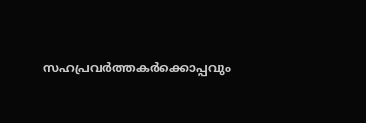സഹപ്രവർത്തകർക്കൊപ്പവും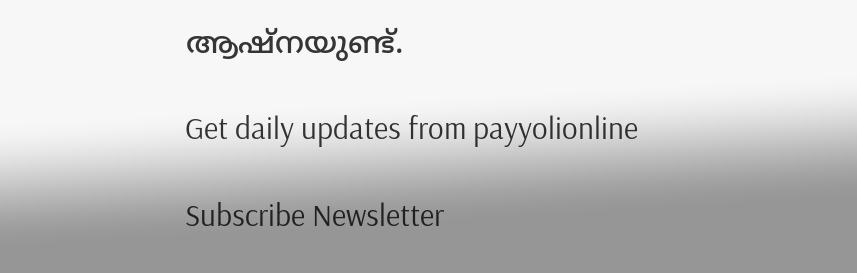ആഷ്നയുണ്ട്.

Get daily updates from payyolionline

Subscribe Newsletter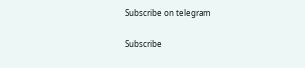Subscribe on telegram

Subscribe